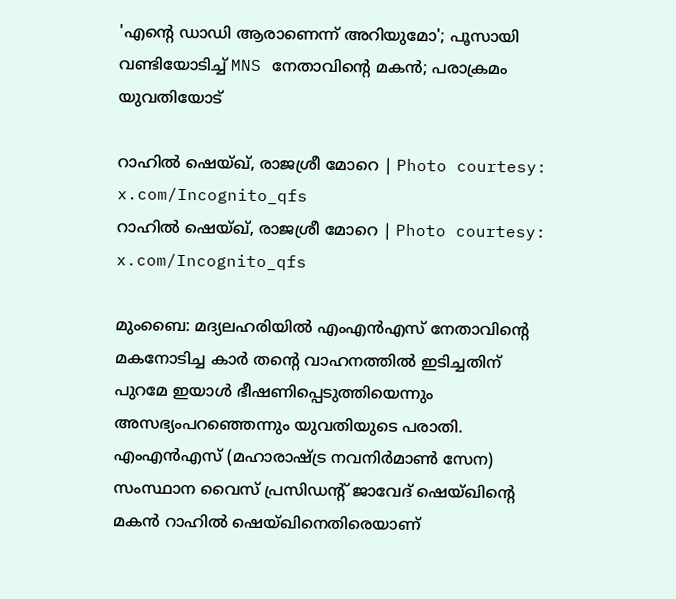'എന്റെ ഡാഡി ആരാണെന്ന് അറിയുമോ'; പൂസായി വണ്ടിയോടിച്ച് MNS നേതാവിന്റെ മകന്‍; പരാക്രമം യുവതിയോട്

റാഹില്‍ ഷെയ്ഖ്, രാജശ്രീ മോറെ | Photo courtesy: x.com/Incognito_qfs
റാഹില്‍ ഷെയ്ഖ്, രാജശ്രീ മോറെ | Photo courtesy: x.com/Incognito_qfs

മുംബൈ: മദ്യലഹരിയില്‍ എംഎന്‍എസ് നേതാവിന്റെ മകനോടിച്ച കാര്‍ തന്റെ വാഹനത്തില്‍ ഇടിച്ചതിന് പുറമേ ഇയാള്‍ ഭീഷണിപ്പെടുത്തിയെന്നും അസഭ്യംപറഞ്ഞെന്നും യുവതിയുടെ പരാതി. എംഎന്‍എസ് (മഹാരാഷ്ട്ര നവനിര്‍മാണ്‍ സേന) സംസ്ഥാന വൈസ് പ്രസിഡന്റ് ജാവേദ് ഷെയ്ഖിന്റെ മകന്‍ റാഹില്‍ ഷെയ്ഖിനെതിരെയാണ്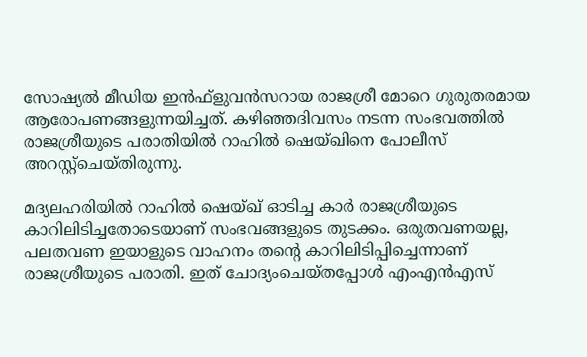സോഷ്യല്‍ മീഡിയ ഇന്‍ഫ്‌ളുവന്‍സറായ രാജശ്രീ മോറെ ഗുരുതരമായ ആരോപണങ്ങളുന്നയിച്ചത്. കഴിഞ്ഞദിവസം നടന്ന സംഭവത്തില്‍ രാജശ്രീയുടെ പരാതിയില്‍ റാഹില്‍ ഷെയ്ഖിനെ പോലീസ് അറസ്റ്റ്‌ചെയ്തിരുന്നു.

മദ്യലഹരിയില്‍ റാഹില്‍ ഷെയ്ഖ് ഓടിച്ച കാര്‍ രാജശ്രീയുടെ കാറിലിടിച്ചതോടെയാണ് സംഭവങ്ങളുടെ തുടക്കം. ഒരുതവണയല്ല, പലതവണ ഇയാളുടെ വാഹനം തന്റെ കാറിലിടിപ്പിച്ചെന്നാണ് രാജശ്രീയുടെ പരാതി. ഇത് ചോദ്യംചെയ്തപ്പോള്‍ എംഎന്‍എസ്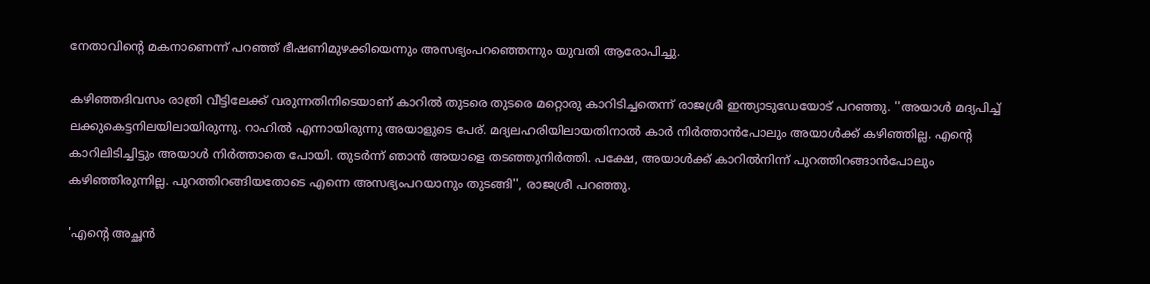നേതാവിന്റെ മകനാണെന്ന് പറഞ്ഞ് ഭീഷണിമുഴക്കിയെന്നും അസഭ്യംപറഞ്ഞെന്നും യുവതി ആരോപിച്ചു.

കഴിഞ്ഞദിവസം രാത്രി വീട്ടിലേക്ക് വരുന്നതിനിടെയാണ് കാറില്‍ തുടരെ തുടരെ മറ്റൊരു കാറിടിച്ചതെന്ന് രാജശ്രീ ഇന്ത്യാടുഡേയോട് പറഞ്ഞു. ''അയാള്‍ മദ്യപിച്ച് ലക്കുകെട്ടനിലയിലായിരുന്നു. റാഹില്‍ എന്നായിരുന്നു അയാളുടെ പേര്. മദ്യലഹരിയിലായതിനാല്‍ കാര്‍ നിര്‍ത്താന്‍പോലും അയാള്‍ക്ക് കഴിഞ്ഞില്ല. എന്റെ കാറിലിടിച്ചിട്ടും അയാള്‍ നിര്‍ത്താതെ പോയി. തുടര്‍ന്ന് ഞാന്‍ അയാളെ തടഞ്ഞുനിര്‍ത്തി. പക്ഷേ, അയാള്‍ക്ക് കാറില്‍നിന്ന് പുറത്തിറങ്ങാന്‍പോലും കഴിഞ്ഞിരുന്നില്ല. പുറത്തിറങ്ങിയതോടെ എന്നെ അസഭ്യംപറയാനും തുടങ്ങി'', രാജശ്രീ പറഞ്ഞു.

'എന്റെ അച്ഛന്‍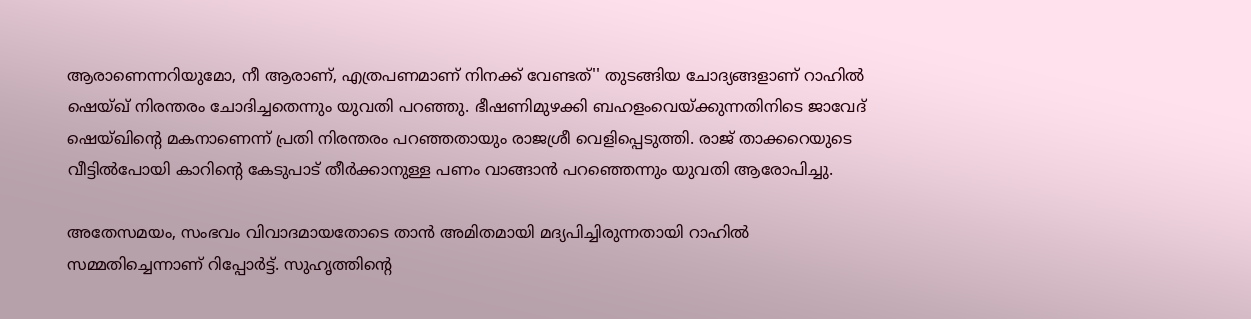ആരാണെന്നറിയുമോ, നീ ആരാണ്, എത്രപണമാണ് നിനക്ക് വേണ്ടത്'' തുടങ്ങിയ ചോദ്യങ്ങളാണ് റാഹില്‍ ഷെയ്ഖ് നിരന്തരം ചോദിച്ചതെന്നും യുവതി പറഞ്ഞു. ഭീഷണിമുഴക്കി ബഹളംവെയ്ക്കുന്നതിനിടെ ജാവേദ് ഷെയ്ഖിന്റെ മകനാണെന്ന് പ്രതി നിരന്തരം പറഞ്ഞതായും രാജശ്രീ വെളിപ്പെടുത്തി. രാജ് താക്കറെയുടെ വീട്ടില്‍പോയി കാറിന്റെ കേടുപാട് തീര്‍ക്കാനുള്ള പണം വാങ്ങാന്‍ പറഞ്ഞെന്നും യുവതി ആരോപിച്ചു.

അതേസമയം, സംഭവം വിവാദമായതോടെ താന്‍ അമിതമായി മദ്യപിച്ചിരുന്നതായി റാഹില്‍ സമ്മതിച്ചെന്നാണ് റിപ്പോര്‍ട്ട്. സുഹൃത്തിന്റെ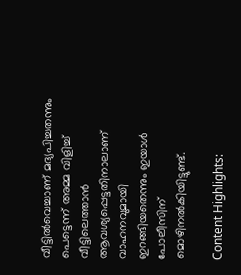വീട്ടില്‍വെച്ചാണ് മദ്യപിച്ചതന്നും പെട്ടെന്ന് അമ്മ വിളിച്ച് വീട്ടിലെത്താന്‍ ആവശ്യപ്പെട്ടതിനാലാണ് വാഹനവുമായി ഇറങ്ങിയതെന്നും ഇയാള്‍ പോലീസിന് മൊഴിനല്‍കിയിട്ടുണ്ട്.

Content Highlights: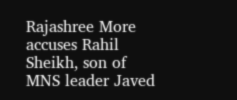Rajashree More accuses Rahil Sheikh, son of MNS leader Javed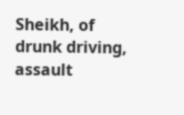Sheikh, of drunk driving, assault